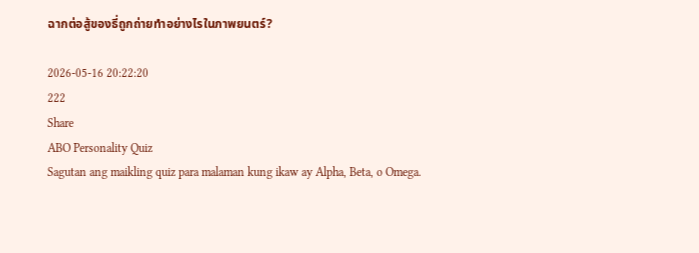ฉากต่อสู้ของธี่ถูกถ่ายทำอย่างไรในภาพยนตร์?

2026-05-16 20:22:20
222
Share
ABO Personality Quiz
Sagutan ang maikling quiz para malaman kung ikaw ay Alpha, Beta, o Omega.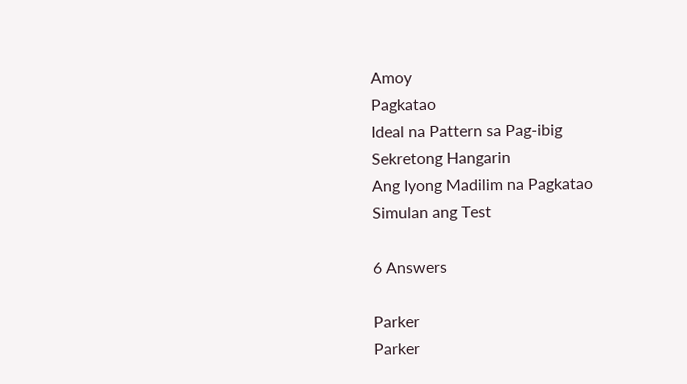Amoy
Pagkatao
Ideal na Pattern sa Pag-ibig
Sekretong Hangarin
Ang Iyong Madilim na Pagkatao
Simulan ang Test

6 Answers

Parker
Parker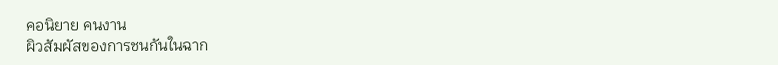คอนิยาย คนงาน
ผิวสัมผัสของการชนกันในฉาก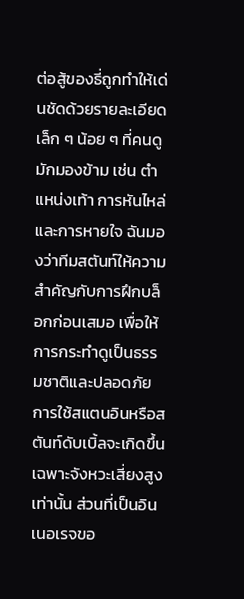ต่อสู้ของธี่ถูกทำให้เด่นชัดด้วยรายละเอียดเล็ก ๆ น้อย ๆ ที่คนดูมักมองข้าม เช่น ตำแหน่งเท้า การหันไหล่ และการหายใจ ฉันมองว่าทีมสตันท์ให้ความสำคัญกับการฝึกบล็อกก่อนเสมอ เพื่อให้การกระทำดูเป็นธรรมชาติและปลอดภัย การใช้สแตนอินหรือสตันท์ดับเบิ้ลจะเกิดขึ้นเฉพาะจังหวะเสี่ยงสูงเท่านั้น ส่วนที่เป็นอินเนอเรจขอ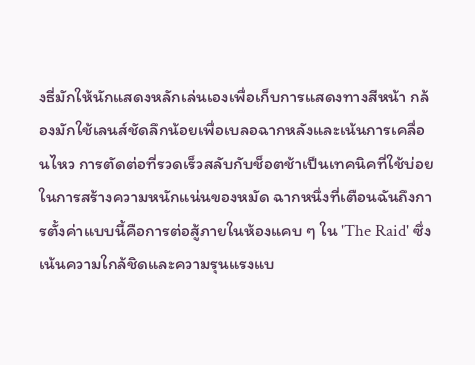งธี่มักให้นักแสดงหลักเล่นเองเพื่อเก็บการแสดงทางสีหน้า กล้องมักใช้เลนส์ชัดลึกน้อยเพื่อเบลอฉากหลังและเน้นการเคลื่อนไหว การตัดต่อที่รวดเร็วสลับกับช็อตช้าเป็นเทคนิคที่ใช้บ่อยในการสร้างความหนักแน่นของหมัด ฉากหนึ่งที่เตือนฉันถึงการตั้งค่าแบบนี้คือการต่อสู้ภายในห้องแคบ ๆ ใน 'The Raid' ซึ่งเน้นความใกล้ชิดและความรุนแรงแบ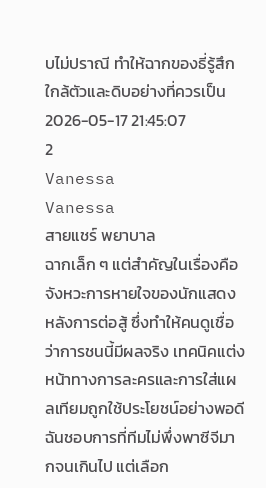บไม่ปราณี ทำให้ฉากของธี่รู้สึกใกล้ตัวและดิบอย่างที่ควรเป็น
2026-05-17 21:45:07
2
Vanessa
Vanessa
สายแชร์ พยาบาล
ฉากเล็ก ๆ แต่สำคัญในเรื่องคือจังหวะการหายใจของนักแสดงหลังการต่อสู้ ซึ่งทำให้คนดูเชื่อว่าการชนนี้มีผลจริง เทคนิคแต่งหน้าทางการละครและการใส่แผลเทียมถูกใช้ประโยชน์อย่างพอดี ฉันชอบการที่ทีมไม่พึ่งพาซีจีมากจนเกินไป แต่เลือก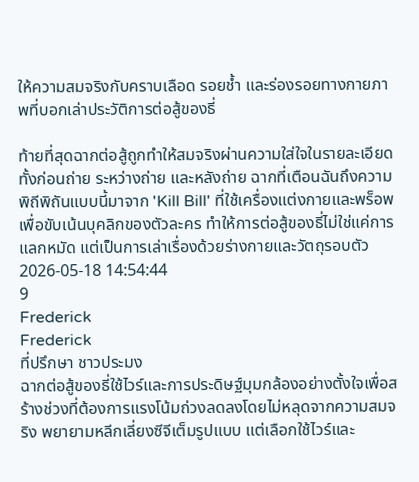ให้ความสมจริงกับคราบเลือด รอยช้ำ และร่องรอยทางกายภาพที่บอกเล่าประวัติการต่อสู้ของธี่

ท้ายที่สุดฉากต่อสู้ถูกทำให้สมจริงผ่านความใส่ใจในรายละเอียดทั้งก่อนถ่าย ระหว่างถ่าย และหลังถ่าย ฉากที่เตือนฉันถึงความพิถีพิถันแบบนี้มาจาก 'Kill Bill' ที่ใช้เครื่องแต่งกายและพร็อพเพื่อขับเน้นบุคลิกของตัวละคร ทำให้การต่อสู้ของธี่ไม่ใช่แค่การแลกหมัด แต่เป็นการเล่าเรื่องด้วยร่างกายและวัตถุรอบตัว
2026-05-18 14:54:44
9
Frederick
Frederick
ที่ปรึกษา ชาวประมง
ฉากต่อสู้ของธี่ใช้ไวร์และการประดิษฐ์มุมกล้องอย่างตั้งใจเพื่อสร้างช่วงที่ต้องการแรงโน้มถ่วงลดลงโดยไม่หลุดจากความสมจริง พยายามหลีกเลี่ยงซีจีเต็มรูปแบบ แต่เลือกใช้ไวร์และ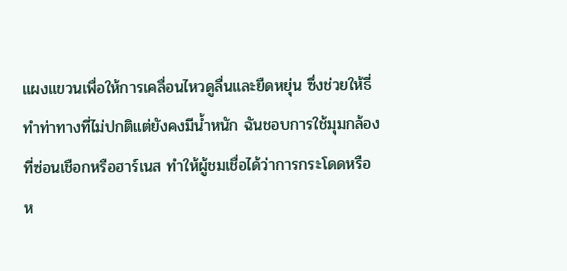แผงแขวนเพื่อให้การเคลื่อนไหวดูลื่นและยืดหยุ่น ซึ่งช่วยให้ธี่ทำท่าทางที่ไม่ปกติแต่ยังคงมีน้ำหนัก ฉันชอบการใช้มุมกล้องที่ซ่อนเชือกหรือฮาร์เนส ทำให้ผู้ชมเชื่อได้ว่าการกระโดดหรือห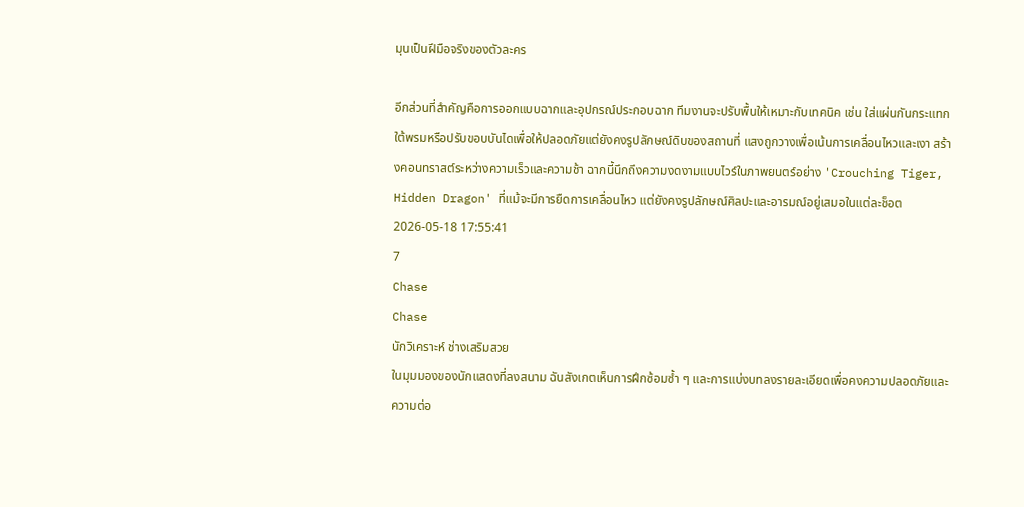มุนเป็นฝีมือจริงของตัวละคร

อีกส่วนที่สำคัญคือการออกแบบฉากและอุปกรณ์ประกอบฉาก ทีมงานจะปรับพื้นให้เหมาะกับเทคนิค เช่น ใส่แผ่นกันกระแทกใต้พรมหรือปรับขอบบันไดเพื่อให้ปลอดภัยแต่ยังคงรูปลักษณ์ดิบของสถานที่ แสงถูกวางเพื่อเน้นการเคลื่อนไหวและเงา สร้างคอนทราสต์ระหว่างความเร็วและความช้า ฉากนี้นึกถึงความงดงามแบบไวร์ในภาพยนตร์อย่าง 'Crouching Tiger, Hidden Dragon' ที่แม้จะมีการยืดการเคลื่อนไหว แต่ยังคงรูปลักษณ์ศิลปะและอารมณ์อยู่เสมอในแต่ละช็อต
2026-05-18 17:55:41
7
Chase
Chase
นักวิเคราะห์ ช่างเสริมสวย
ในมุมมองของนักแสดงที่ลงสนาม ฉันสังเกตเห็นการฝึกซ้อมซ้ำ ๆ และการแบ่งบทลงรายละเอียดเพื่อคงความปลอดภัยและความต่อ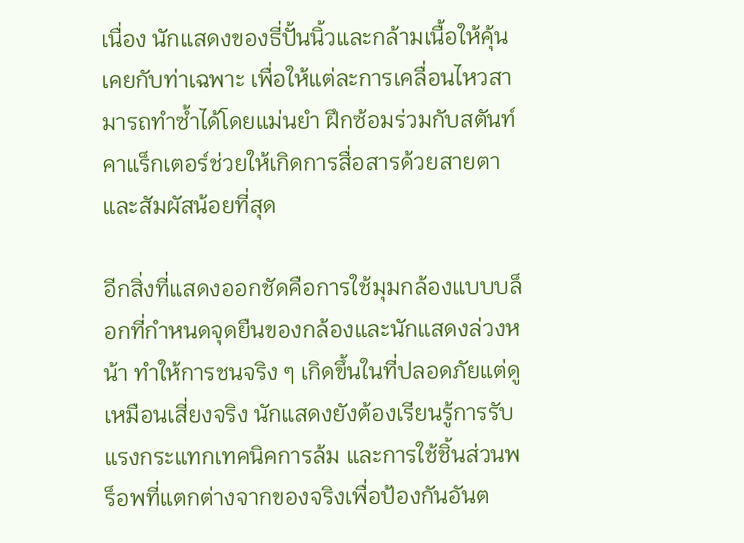เนื่อง นักแสดงของธี่ปั้นนิ้วและกล้ามเนื้อให้คุ้นเคยกับท่าเฉพาะ เพื่อให้แต่ละการเคลื่อนไหวสามารถทำซ้ำได้โดยแม่นยำ ฝึกซ้อมร่วมกับสตันท์คาแร็กเตอร์ช่วยให้เกิดการสื่อสารด้วยสายตาและสัมผัสน้อยที่สุด

อีกสิ่งที่แสดงออกชัดคือการใช้มุมกล้องแบบบล็อกที่กำหนดจุดยืนของกล้องและนักแสดงล่วงหน้า ทำให้การชนจริง ๆ เกิดขึ้นในที่ปลอดภัยแต่ดูเหมือนเสี่ยงจริง นักแสดงยังต้องเรียนรู้การรับแรงกระแทกเทคนิคการล้ม และการใช้ชิ้นส่วนพร็อพที่แตกต่างจากของจริงเพื่อป้องกันอันต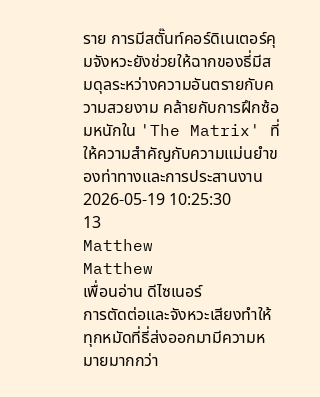ราย การมีสตั๊นท์คอร์ดิเนเตอร์คุมจังหวะยังช่วยให้ฉากของธี่มีสมดุลระหว่างความอันตรายกับความสวยงาม คล้ายกับการฝึกซ้อมหนักใน 'The Matrix' ที่ให้ความสำคัญกับความแม่นยำของท่าทางและการประสานงาน
2026-05-19 10:25:30
13
Matthew
Matthew
เพื่อนอ่าน ดีไซเนอร์
การตัดต่อและจังหวะเสียงทำให้ทุกหมัดที่ธี่ส่งออกมามีความหมายมากกว่า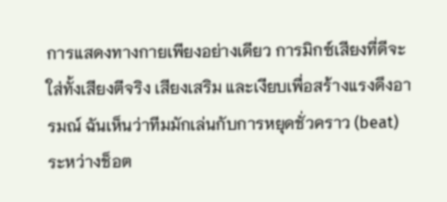การแสดงทางกายเพียงอย่างเดียว การมิกซ์เสียงที่ดีจะใส่ทั้งเสียงตีจริง เสียงเสริม และเงียบเพื่อสร้างแรงดึงอารมณ์ ฉันเห็นว่าทีมมักเล่นกับการหยุดชั่วคราว (beat) ระหว่างช็อต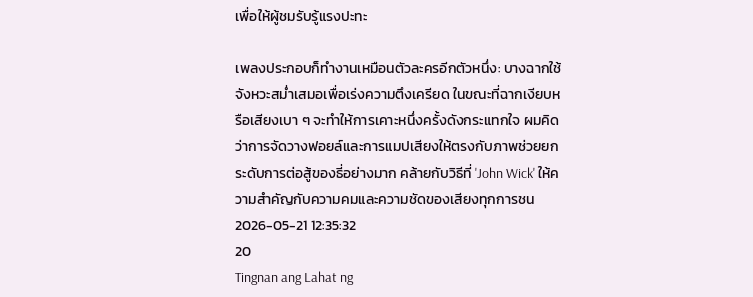เพื่อให้ผู้ชมรับรู้แรงปะทะ

เพลงประกอบก็ทำงานเหมือนตัวละครอีกตัวหนึ่ง: บางฉากใช้จังหวะสม่ำเสมอเพื่อเร่งความตึงเครียด ในขณะที่ฉากเงียบหรือเสียงเบา ๆ จะทำให้การเคาะหนึ่งครั้งดังกระแทกใจ ผมคิดว่าการจัดวางฟอยล์และการแมปเสียงให้ตรงกับภาพช่วยยกระดับการต่อสู้ของธี่อย่างมาก คล้ายกับวิธีที่ 'John Wick' ให้ความสำคัญกับความคมและความชัดของเสียงทุกการชน
2026-05-21 12:35:32
20
Tingnan ang Lahat ng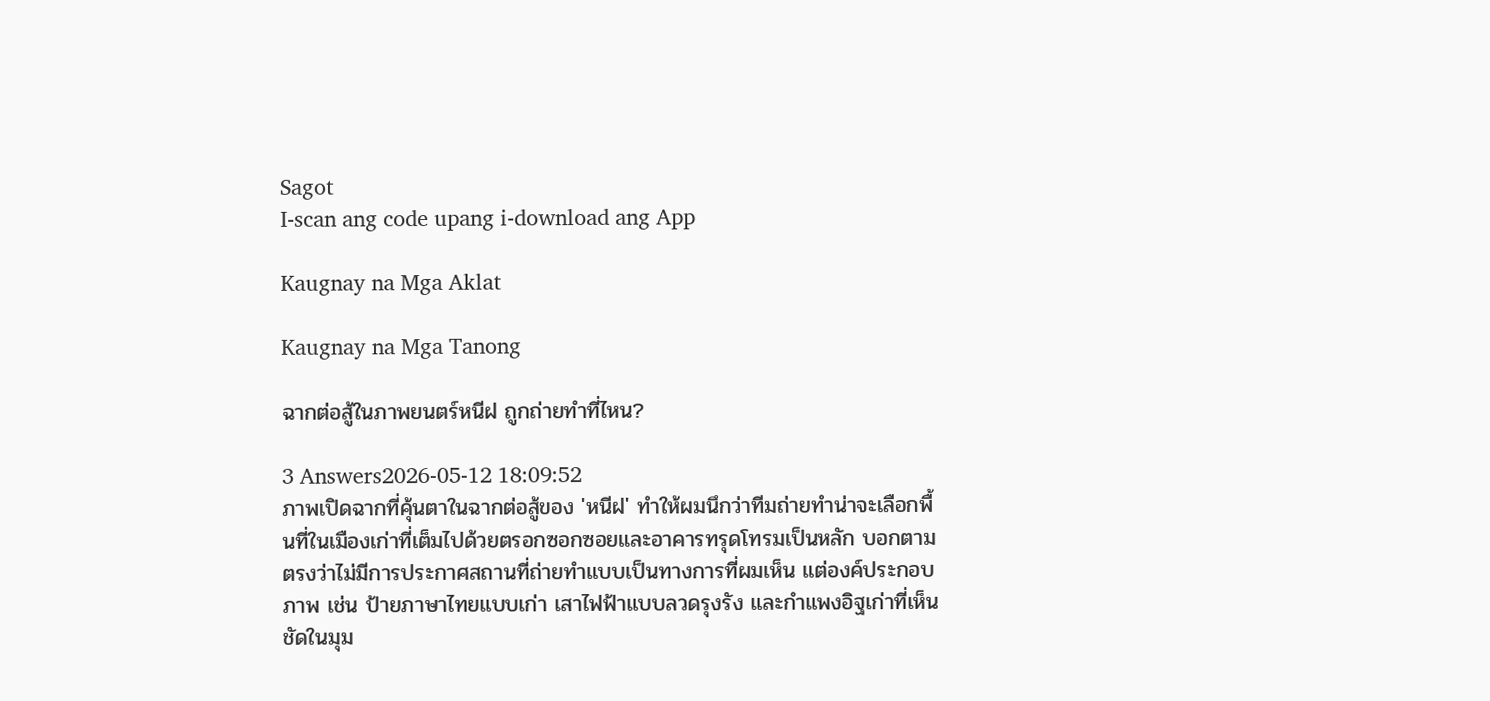Sagot
I-scan ang code upang i-download ang App

Kaugnay na Mga Aklat

Kaugnay na Mga Tanong

ฉากต่อสู้ในภาพยนตร์หนีฝ ถูกถ่ายทำที่ไหน?

3 Answers2026-05-12 18:09:52
ภาพเปิดฉากที่คุ้นตาในฉากต่อสู้ของ 'หนีฝ' ทำให้ผมนึกว่าทีมถ่ายทำน่าจะเลือกพื้นที่ในเมืองเก่าที่เต็มไปด้วยตรอกซอกซอยและอาคารทรุดโทรมเป็นหลัก บอกตามตรงว่าไม่มีการประกาศสถานที่ถ่ายทำแบบเป็นทางการที่ผมเห็น แต่องค์ประกอบภาพ เช่น ป้ายภาษาไทยแบบเก่า เสาไฟฟ้าแบบลวดรุงรัง และกำแพงอิฐเก่าที่เห็นชัดในมุม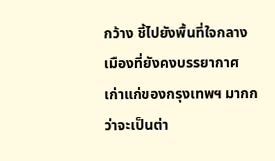กว้าง ชี้ไปยังพื้นที่ใจกลางเมืองที่ยังคงบรรยากาศเก่าแก่ของกรุงเทพฯ มากกว่าจะเป็นต่า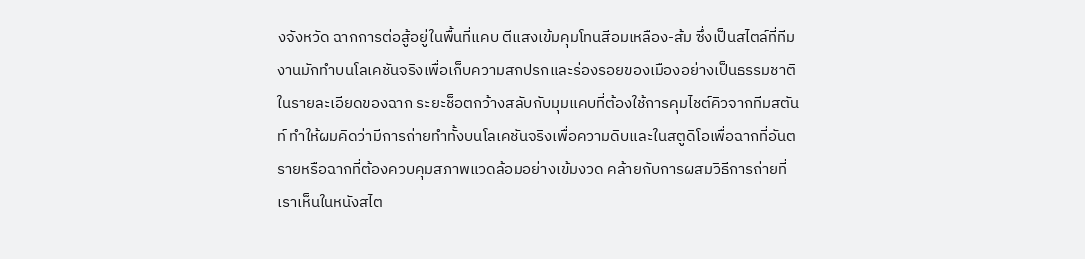งจังหวัด ฉากการต่อสู้อยู่ในพื้นที่แคบ ตีแสงเข้มคุมโทนสีอมเหลือง-ส้ม ซึ่งเป็นสไตล์ที่ทีมงานมักทำบนโลเคชันจริงเพื่อเก็บความสกปรกและร่องรอยของเมืองอย่างเป็นธรรมชาติ ในรายละเอียดของฉาก ระยะช็อตกว้างสลับกับมุมแคบที่ต้องใช้การคุมไชต์คิวจากทีมสตันท์ ทำให้ผมคิดว่ามีการถ่ายทำทั้งบนโลเคชันจริงเพื่อความดิบและในสตูดิโอเพื่อฉากที่อันตรายหรือฉากที่ต้องควบคุมสภาพแวดล้อมอย่างเข้มงวด คล้ายกับการผสมวิธีการถ่ายที่เราเห็นในหนังสไต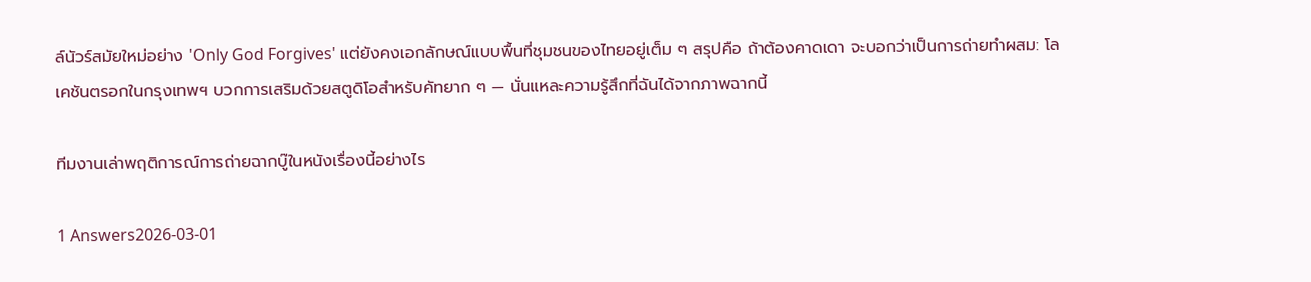ล์นัวร์สมัยใหม่อย่าง 'Only God Forgives' แต่ยังคงเอกลักษณ์แบบพื้นที่ชุมชนของไทยอยู่เต็ม ๆ สรุปคือ ถ้าต้องคาดเดา จะบอกว่าเป็นการถ่ายทำผสม: โลเคชันตรอกในกรุงเทพฯ บวกการเสริมด้วยสตูดิโอสำหรับคัทยาก ๆ — นั่นแหละความรู้สึกที่ฉันได้จากภาพฉากนี้

ทีมงานเล่าพฤติการณ์การถ่ายฉากบู๊ในหนังเรื่องนี้อย่างไร

1 Answers2026-03-01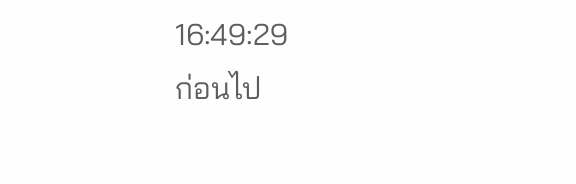16:49:29
ก่อนไป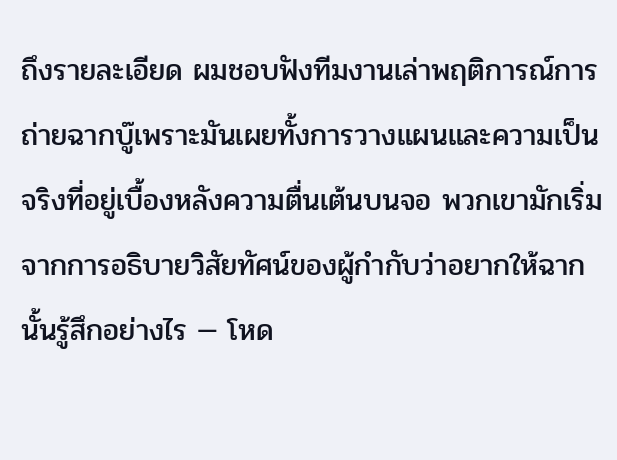ถึงรายละเอียด ผมชอบฟังทีมงานเล่าพฤติการณ์การถ่ายฉากบู๊เพราะมันเผยทั้งการวางแผนและความเป็นจริงที่อยู่เบื้องหลังความตื่นเต้นบนจอ พวกเขามักเริ่มจากการอธิบายวิสัยทัศน์ของผู้กำกับว่าอยากให้ฉากนั้นรู้สึกอย่างไร — โหด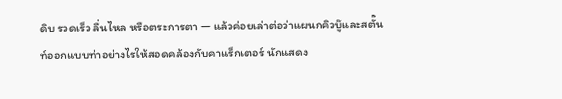ดิบ รวดเร็ว ลื่นไหล หรือตระการตา — แล้วค่อยเล่าต่อว่าแผนกคิวบู๊และสตั๊นท์ออกแบบท่าอย่างไรให้สอดคล้องกับคาแร็กเตอร์ นักแสดง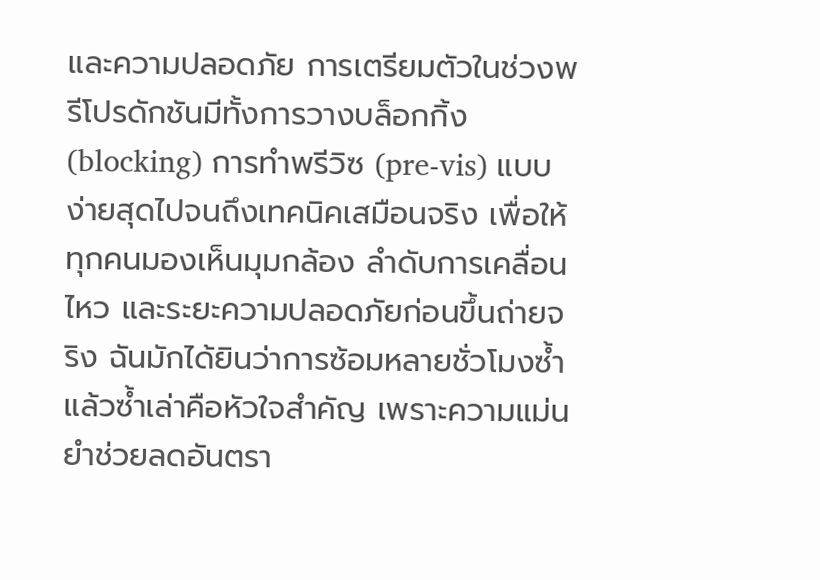และความปลอดภัย การเตรียมตัวในช่วงพรีโปรดักชันมีทั้งการวางบล็อกกิ้ง (blocking) การทำพรีวิซ (pre-vis) แบบง่ายสุดไปจนถึงเทคนิคเสมือนจริง เพื่อให้ทุกคนมองเห็นมุมกล้อง ลำดับการเคลื่อนไหว และระยะความปลอดภัยก่อนขึ้นถ่ายจริง ฉันมักได้ยินว่าการซ้อมหลายชั่วโมงซ้ำแล้วซ้ำเล่าคือหัวใจสำคัญ เพราะความแม่นยำช่วยลดอันตรา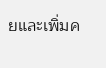ยและเพิ่มค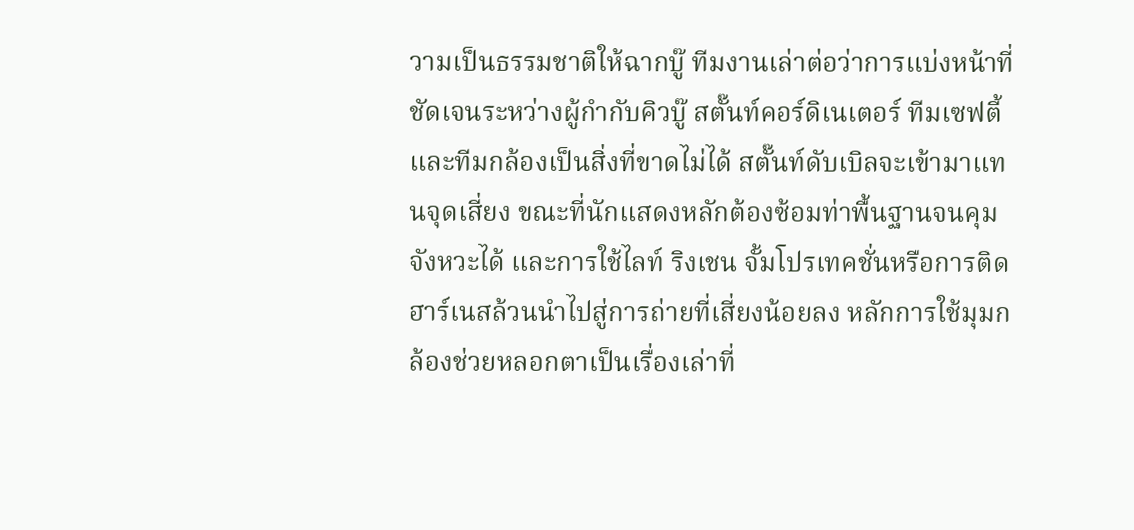วามเป็นธรรมชาติให้ฉากบู๊ ทีมงานเล่าต่อว่าการแบ่งหน้าที่ชัดเจนระหว่างผู้กำกับคิวบู๊ สตั๊นท์คอร์ดิเนเตอร์ ทีมเซฟตี้ และทีมกล้องเป็นสิ่งที่ขาดไม่ได้ สตั๊นท์ดับเบิลจะเข้ามาแทนจุดเสี่ยง ขณะที่นักแสดงหลักต้องซ้อมท่าพื้นฐานจนคุมจังหวะได้ และการใช้ไลท์ ริงเชน จั้มโปรเทคชั่นหรือการติดฮาร์เนสล้วนนำไปสู่การถ่ายที่เสี่ยงน้อยลง หลักการใช้มุมกล้องช่วยหลอกตาเป็นเรื่องเล่าที่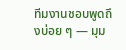ทีมงานชอบพูดถึงบ่อย ๆ — มุม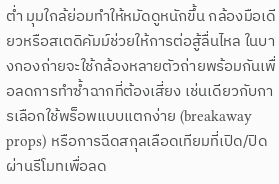ต่ำ มุมใกล้ย่อมทำให้หมัดดูหนักขึ้น กล้องมือเดียวหรือสเตดิคัมม์ช่วยให้การต่อสู้ลื่นไหล ในบางกองถ่ายจะใช้กล้องหลายตัวถ่ายพร้อมกันเพื่อลดการทำซ้ำฉากที่ต้องเสี่ยง เช่นเดียวกับการเลือกใช้พร็อพแบบแตกง่าย (breakaway props) หรือการฉีดสกุลเลือดเทียมที่เปิด/ปิดผ่านรีโมทเพื่อลด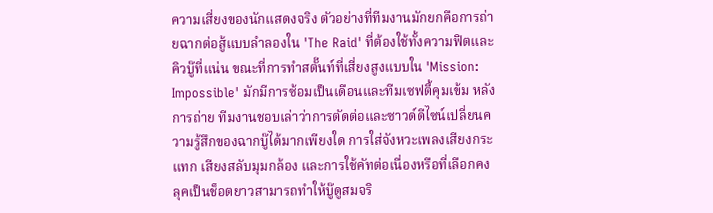ความเสี่ยงของนักแสดงจริง ตัวอย่างที่ทีมงานมักยกคือการถ่ายฉากต่อสู้แบบลำลองใน 'The Raid' ที่ต้องใช้ทั้งความฟิตและคิวบู๊ที่แน่น ขณะที่การทำสตั๊นท์ที่เสี่ยงสูงแบบใน 'Mission: Impossible' มักมีการซ้อมเป็นเดือนและทีมเซฟตี้คุมเข้ม หลังการถ่าย ทีมงานชอบเล่าว่าการตัดต่อและซาวด์ดีไซน์เปลี่ยนความรู้สึกของฉากบู๊ได้มากเพียงใด การใส่จังหวะเพลงเสียงกระแทก เสียงสลับมุมกล้อง และการใช้คัทต่อเนื่องหรือที่เลือกคงลุคเป็นช็อตยาวสามารถทำให้บู๊ดูสมจริ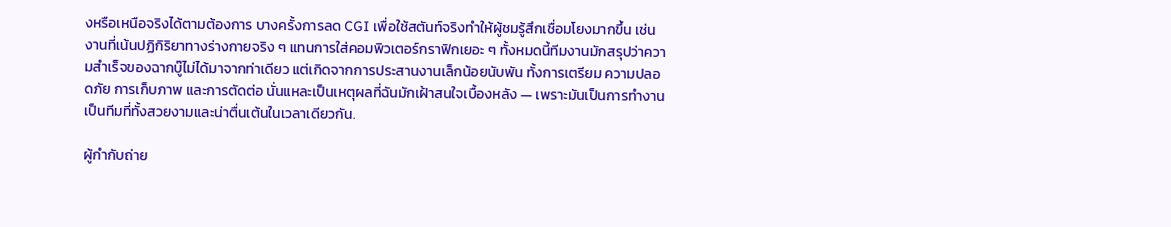งหรือเหนือจริงได้ตามต้องการ บางครั้งการลด CGI เพื่อใช้สตันท์จริงทำให้ผู้ชมรู้สึกเชื่อมโยงมากขึ้น เช่นงานที่เน้นปฏิกิริยาทางร่างกายจริง ๆ แทนการใส่คอมพิวเตอร์กราฟิกเยอะ ๆ ทั้งหมดนี้ทีมงานมักสรุปว่าความสำเร็จของฉากบู๊ไม่ได้มาจากท่าเดียว แต่เกิดจากการประสานงานเล็กน้อยนับพัน ทั้งการเตรียม ความปลอดภัย การเก็บภาพ และการตัดต่อ นั่นแหละเป็นเหตุผลที่ฉันมักเฝ้าสนใจเบื้องหลัง — เพราะมันเป็นการทำงานเป็นทีมที่ทั้งสวยงามและน่าตื่นเต้นในเวลาเดียวกัน.

ผู้กำกับถ่าย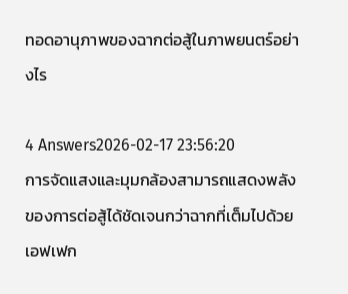ทอดอานุภาพของฉากต่อสู้ในภาพยนตร์อย่างไร

4 Answers2026-02-17 23:56:20
การจัดแสงและมุมกล้องสามารถแสดงพลังของการต่อสู้ได้ชัดเจนกว่าฉากที่เต็มไปด้วยเอฟเฟก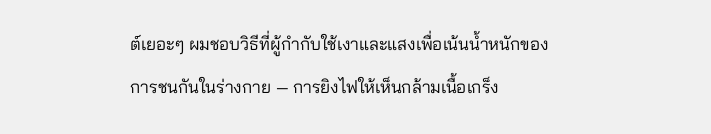ต์เยอะๆ ผมชอบวิธีที่ผู้กำกับใช้เงาและแสงเพื่อเน้นน้ำหนักของการชนกันในร่างกาย — การยิงไฟให้เห็นกล้ามเนื้อเกร็ง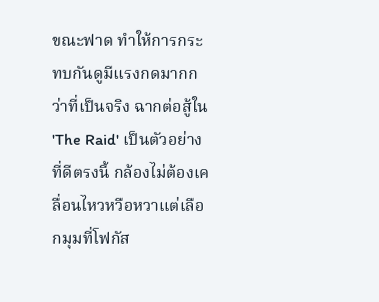ขณะฟาด ทำให้การกระทบกันดูมีแรงกดมากกว่าที่เป็นจริง ฉากต่อสู้ใน 'The Raid' เป็นตัวอย่างที่ดีตรงนี้ กล้องไม่ต้องเคลื่อนไหวหวือหวาแต่เลือกมุมที่โฟกัส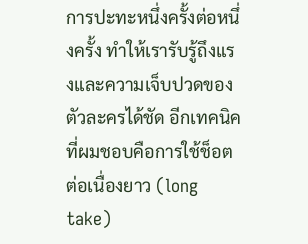การปะทะหนึ่งครั้งต่อหนึ่งครั้ง ทำให้เรารับรู้ถึงแรงและความเจ็บปวดของตัวละครได้ชัด อีกเทคนิคที่ผมชอบคือการใช้ช็อตต่อเนื่องยาว (long take)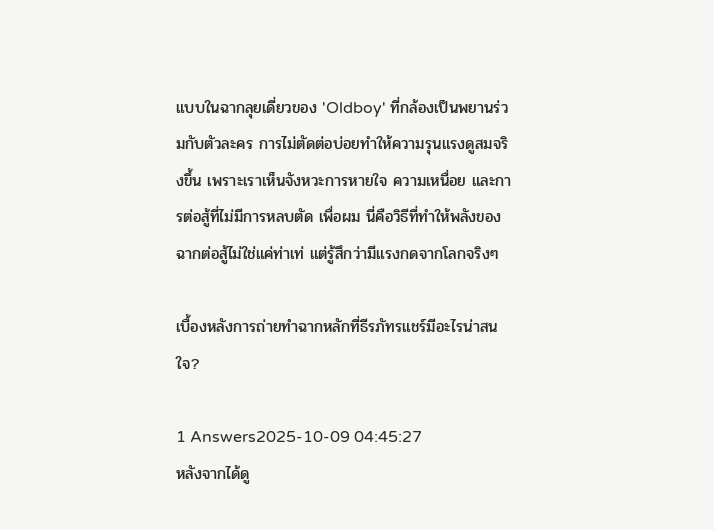แบบในฉากลุยเดี่ยวของ 'Oldboy' ที่กล้องเป็นพยานร่วมกับตัวละคร การไม่ตัดต่อบ่อยทำให้ความรุนแรงดูสมจริงขึ้น เพราะเราเห็นจังหวะการหายใจ ความเหนื่อย และการต่อสู้ที่ไม่มีการหลบตัด เพื่อผม นี่คือวิธีที่ทำให้พลังของฉากต่อสู้ไม่ใช่แค่ท่าเท่ แต่รู้สึกว่ามีแรงกดจากโลกจริงๆ

เบื้องหลังการถ่ายทำฉากหลักที่ธีรภัทรแชร์มีอะไรน่าสนใจ?

1 Answers2025-10-09 04:45:27
หลังจากได้ดู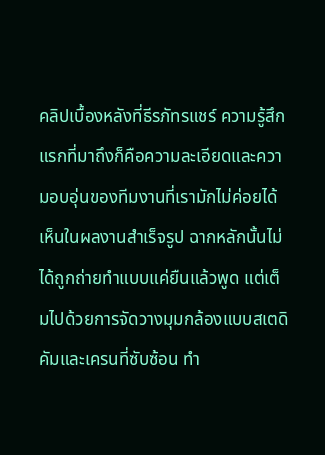คลิปเบื้องหลังที่ธีรภัทรแชร์ ความรู้สึกแรกที่มาถึงก็คือความละเอียดและความอบอุ่นของทีมงานที่เรามักไม่ค่อยได้เห็นในผลงานสำเร็จรูป ฉากหลักนั้นไม่ได้ถูกถ่ายทำแบบแค่ยืนแล้วพูด แต่เต็มไปด้วยการจัดวางมุมกล้องแบบสเตดิคัมและเครนที่ซับซ้อน ทำ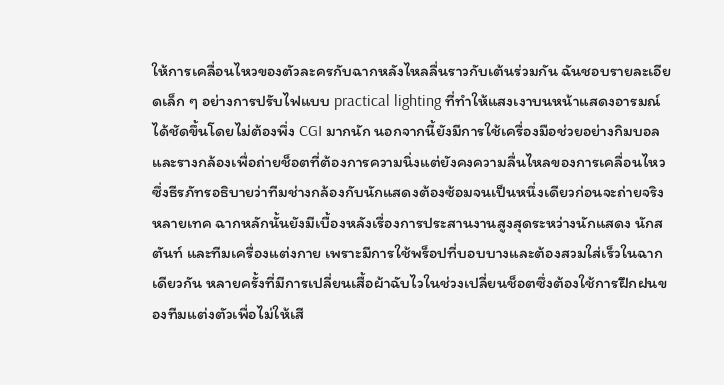ให้การเคลื่อนไหวของตัวละครกับฉากหลังไหลลื่นราวกับเต้นร่วมกัน ฉันชอบรายละเอียดเล็ก ๆ อย่างการปรับไฟแบบ practical lighting ที่ทำให้แสงเงาบนหน้าแสดงอารมณ์ได้ชัดขึ้นโดยไม่ต้องพึ่ง CGI มากนัก นอกจากนี้ยังมีการใช้เครื่องมือช่วยอย่างกิมบอลและรางกล้องเพื่อถ่ายช็อตที่ต้องการความนิ่งแต่ยังคงความลื่นไหลของการเคลื่อนไหว ซึ่งธีรภัทรอธิบายว่าทีมช่างกล้องกับนักแสดงต้องซ้อมจนเป็นหนึ่งเดียวก่อนจะถ่ายจริงหลายเทค ฉากหลักนั้นยังมีเบื้องหลังเรื่องการประสานงานสูงสุดระหว่างนักแสดง นักสตันท์ และทีมเครื่องแต่งกาย เพราะมีการใช้พร็อปที่บอบบางและต้องสวมใส่เร็วในฉากเดียวกัน หลายครั้งที่มีการเปลี่ยนเสื้อผ้าฉับไวในช่วงเปลี่ยนช็อตซึ่งต้องใช้การฝึกฝนของทีมแต่งตัวเพื่อไม่ให้เสี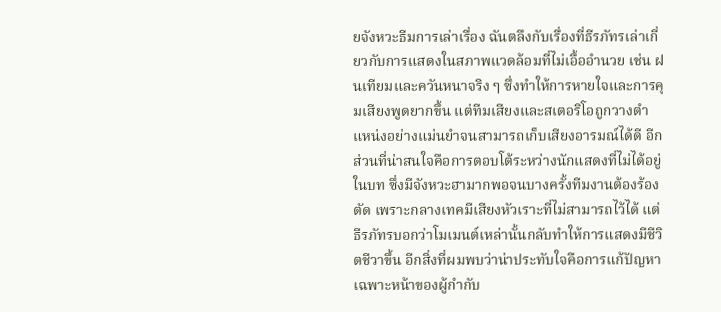ยจังหวะธีมการเล่าเรื่อง ฉันตลึงกับเรื่องที่ธีรภัทรเล่าเกี่ยวกับการแสดงในสภาพแวดล้อมที่ไม่เอื้ออำนวย เช่น ฝนเทียมและควันหนาจริง ๆ ซึ่งทำให้การหายใจและการคุมเสียงพูดยากขึ้น แต่ทีมเสียงและสเตอริโอถูกวางตำแหน่งอย่างแม่นยำจนสามารถเก็บเสียงอารมณ์ได้ดี อีกส่วนที่น่าสนใจคือการตอบโต้ระหว่างนักแสดงที่ไม่ได้อยู่ในบท ซึ่งมีจังหวะฮามากพอจนบางครั้งทีมงานต้องร้องตัด เพราะกลางเทคมีเสียงหัวเราะที่ไม่สามารถไว้ได้ แต่ธีรภัทรบอกว่าโมเมนต์เหล่านั้นกลับทำให้การแสดงมีชีวิตชีวาขึ้น อีกสิ่งที่ผมพบว่าน่าประทับใจคือการแก้ปัญหาเฉพาะหน้าของผู้กำกับ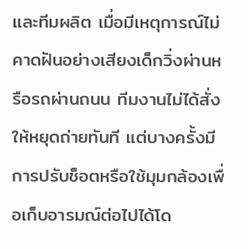และทีมผลิต เมื่อมีเหตุการณ์ไม่คาดฝันอย่างเสียงเด็กวิ่งผ่านหรือรถผ่านถนน ทีมงานไม่ได้สั่งให้หยุดถ่ายทันที แต่บางครั้งมีการปรับช็อตหรือใช้มุมกล้องเพื่อเก็บอารมณ์ต่อไปได้โด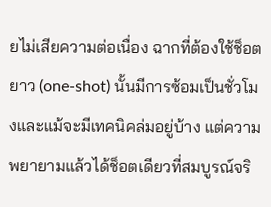ยไม่เสียความต่อเนื่อง ฉากที่ต้องใช้ช็อตยาว (one-shot) นั้นมีการซ้อมเป็นชั่วโมงและแม้จะมีเทคนิคล่มอยู่บ้าง แต่ความพยายามแล้วได้ช็อตเดียวที่สมบูรณ์จริ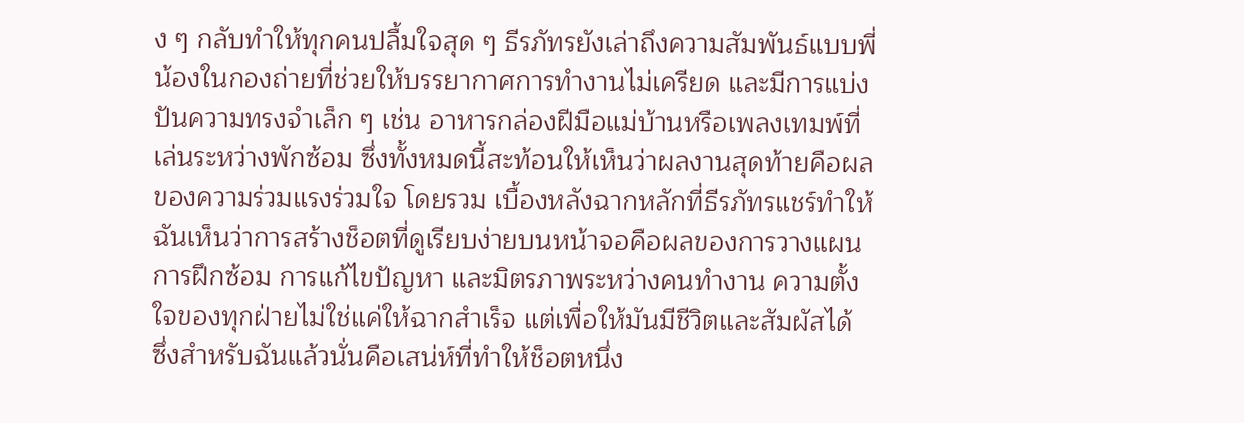ง ๆ กลับทำให้ทุกคนปลื้มใจสุด ๆ ธีรภัทรยังเล่าถึงความสัมพันธ์แบบพี่น้องในกองถ่ายที่ช่วยให้บรรยากาศการทำงานไม่เครียด และมีการแบ่งปันความทรงจำเล็ก ๆ เช่น อาหารกล่องฝีมือแม่บ้านหรือเพลงเทมพ์ที่เล่นระหว่างพักซ้อม ซึ่งทั้งหมดนี้สะท้อนให้เห็นว่าผลงานสุดท้ายคือผลของความร่วมแรงร่วมใจ โดยรวม เบื้องหลังฉากหลักที่ธีรภัทรแชร์ทำให้ฉันเห็นว่าการสร้างช็อตที่ดูเรียบง่ายบนหน้าจอคือผลของการวางแผน การฝึกซ้อม การแก้ไขปัญหา และมิตรภาพระหว่างคนทำงาน ความตั้งใจของทุกฝ่ายไม่ใช่แค่ให้ฉากสำเร็จ แต่เพื่อให้มันมีชีวิตและสัมผัสได้ ซึ่งสำหรับฉันแล้วนั่นคือเสน่ห์ที่ทำให้ช็อตหนึ่ง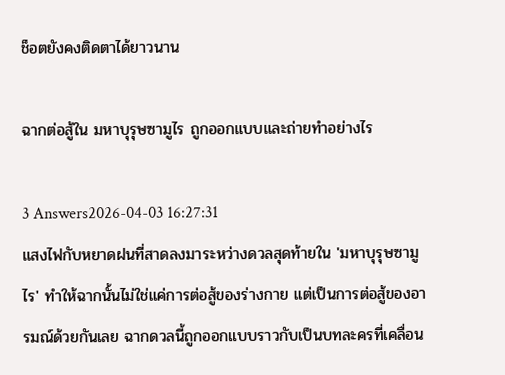ช็อตยังคงติดตาได้ยาวนาน

ฉากต่อสู้ใน มหาบุรุษซามูไร ถูกออกแบบและถ่ายทำอย่างไร

3 Answers2026-04-03 16:27:31
แสงไฟกับหยาดฝนที่สาดลงมาระหว่างดวลสุดท้ายใน 'มหาบุรุษซามูไร' ทำให้ฉากนั้นไม่ใช่แค่การต่อสู้ของร่างกาย แต่เป็นการต่อสู้ของอารมณ์ด้วยกันเลย ฉากดวลนี้ถูกออกแบบราวกับเป็นบทละครที่เคลื่อน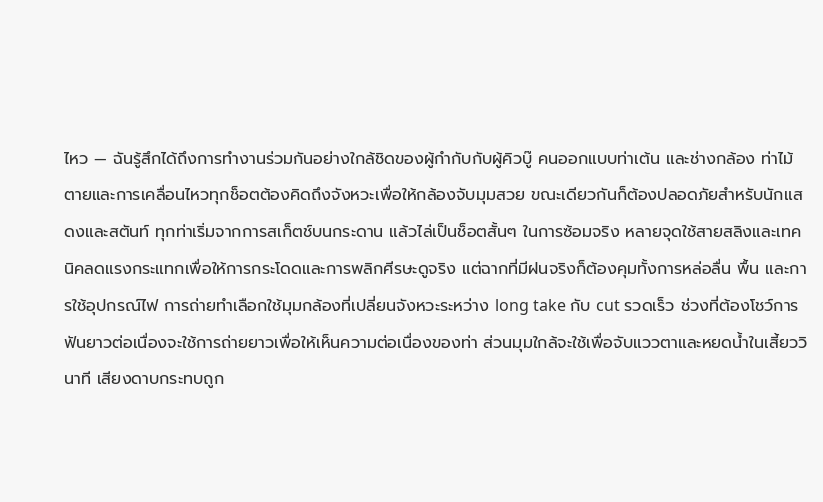ไหว — ฉันรู้สึกได้ถึงการทำงานร่วมกันอย่างใกล้ชิดของผู้กำกับกับผู้คิวบู๊ คนออกแบบท่าเต้น และช่างกล้อง ท่าไม้ตายและการเคลื่อนไหวทุกช็อตต้องคิดถึงจังหวะเพื่อให้กล้องจับมุมสวย ขณะเดียวกันก็ต้องปลอดภัยสำหรับนักแสดงและสตันท์ ทุกท่าเริ่มจากการสเก็ตช์บนกระดาน แล้วไล่เป็นช็อตสั้นๆ ในการซ้อมจริง หลายจุดใช้สายสลิงและเทคนิคลดแรงกระแทกเพื่อให้การกระโดดและการพลิกศีรษะดูจริง แต่ฉากที่มีฝนจริงก็ต้องคุมทั้งการหล่อลื่น พื้น และการใช้อุปกรณ์ไฟ การถ่ายทำเลือกใช้มุมกล้องที่เปลี่ยนจังหวะระหว่าง long take กับ cut รวดเร็ว ช่วงที่ต้องโชว์การฟันยาวต่อเนื่องจะใช้การถ่ายยาวเพื่อให้เห็นความต่อเนื่องของท่า ส่วนมุมใกล้จะใช้เพื่อจับแววตาและหยดน้ำในเสี้ยววินาที เสียงดาบกระทบถูก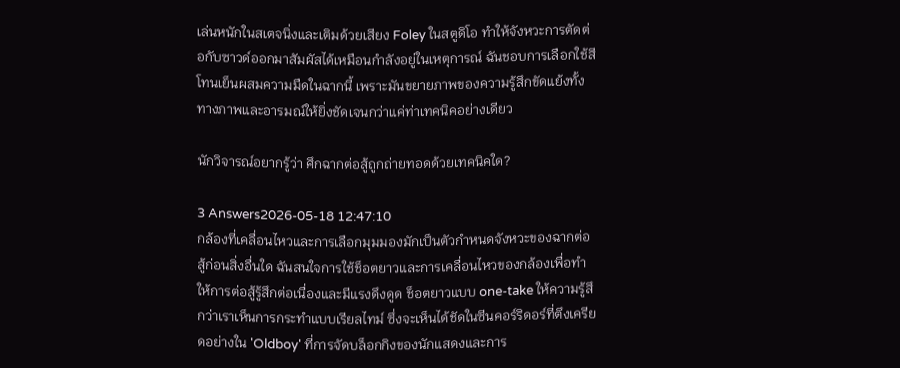เล่นหนักในสเตจนิ่งและเติมด้วยเสียง Foley ในสตูดิโอ ทำให้จังหวะการตัดต่อกับซาวด์ออกมาสัมผัสได้เหมือนกำลังอยู่ในเหตุการณ์ ฉันชอบการเลือกใช้สีโทนเย็นผสมความมืดในฉากนี้ เพราะมันขยายภาพของความรู้สึกขัดแย้งทั้งทางภาพและอารมณ์ให้ยิ่งชัดเจนกว่าแค่ท่าเทคนิคอย่างเดียว

นักวิจารณ์อยากรู้ว่า ศึกฉากต่อสู้ถูกถ่ายทอดด้วยเทคนิคใด?

3 Answers2026-05-18 12:47:10
กล้องที่เคลื่อนไหวและการเลือกมุมมองมักเป็นตัวกำหนดจังหวะของฉากต่อสู้ก่อนสิ่งอื่นใด ฉันสนใจการใช้ช็อตยาวและการเคลื่อนไหวของกล้องเพื่อทำให้การต่อสู้รู้สึกต่อเนื่องและมีแรงดึงดูด ช็อตยาวแบบ one-take ให้ความรู้สึกว่าเราเห็นการกระทำแบบเรียลไทม์ ซึ่งจะเห็นได้ชัดในซีนคอร์ริดอร์ที่ตึงเครียดอย่างใน 'Oldboy' ที่การจัดบล็อกกิงของนักแสดงและการ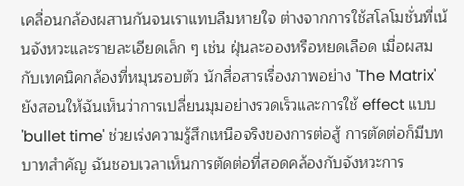เคลื่อนกล้องผสานกันจนเราแทบลืมหายใจ ต่างจากการใช้สโลโมชั่นที่เน้นจังหวะและรายละเอียดเล็ก ๆ เช่น ฝุ่นละอองหรือหยดเลือด เมื่อผสมกับเทคนิคกล้องที่หมุนรอบตัว นักสื่อสารเรื่องภาพอย่าง 'The Matrix' ยังสอนให้ฉันเห็นว่าการเปลี่ยนมุมอย่างรวดเร็วและการใช้ effect แบบ 'bullet time' ช่วยเร่งความรู้สึกเหนือจริงของการต่อสู้ การตัดต่อก็มีบทบาทสำคัญ ฉันชอบเวลาเห็นการตัดต่อที่สอดคล้องกับจังหวะการ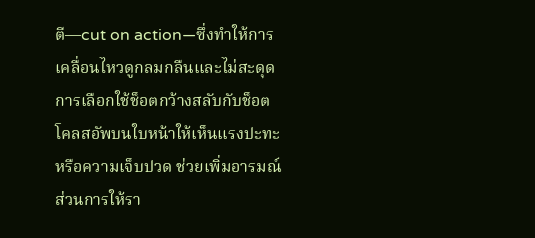ตี—cut on action—ซึ่งทำให้การเคลื่อนไหวดูกลมกลืนและไม่สะดุด การเลือกใช้ช็อตกว้างสลับกับช็อตโคลสอัพบนใบหน้าให้เห็นแรงปะทะหรือความเจ็บปวด ช่วยเพิ่มอารมณ์ ส่วนการให้รา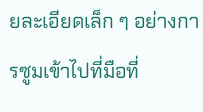ยละเอียดเล็ก ๆ อย่างการซูมเข้าไปที่มือที่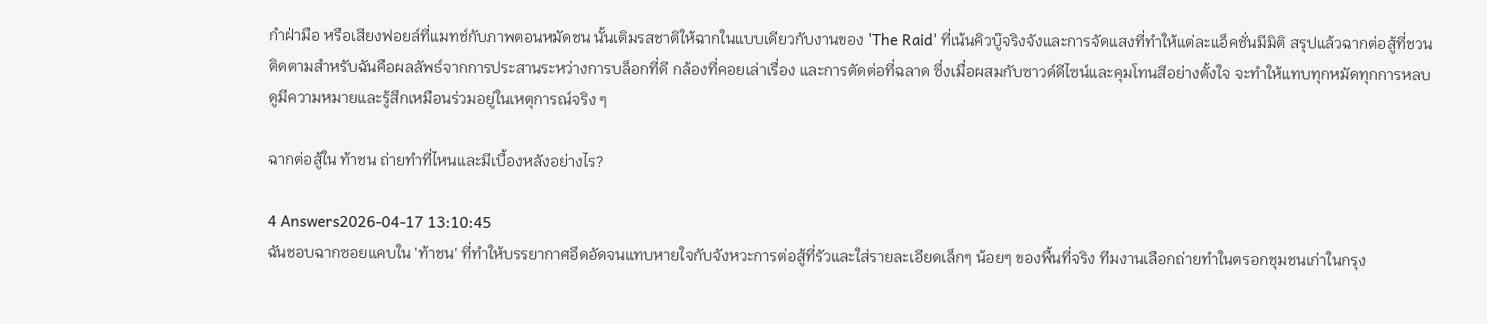กำฝ่ามือ หรือเสียงฟอยล์ที่แมทช์กับภาพตอนหมัดชน นั้นเติมรสชาติให้ฉากในแบบเดียวกับงานของ 'The Raid' ที่เน้นคิวบู๊จริงจังและการจัดแสงที่ทำให้แต่ละแอ็คชั่นมีมิติ สรุปแล้วฉากต่อสู้ที่ชวนติดตามสำหรับฉันคือผลลัพธ์จากการประสานระหว่างการบล็อกที่ดี กล้องที่คอยเล่าเรื่อง และการตัดต่อที่ฉลาด ซึ่งเมื่อผสมกับซาวด์ดีไซน์และคุมโทนสีอย่างตั้งใจ จะทำให้แทบทุกหมัดทุกการหลบดูมีความหมายและรู้สึกเหมือนร่วมอยู่ในเหตุการณ์จริง ๆ

ฉากต่อสู้ใน ท้าชน ถ่ายทำที่ไหนและมีเบื้องหลังอย่างไร?

4 Answers2026-04-17 13:10:45
ฉันชอบฉากซอยแคบใน 'ท้าชน' ที่ทำให้บรรยากาศอึดอัดจนแทบหายใจกับจังหวะการต่อสู้ที่รัวและใส่รายละเอียดเล็กๆ น้อยๆ ของพื้นที่จริง ทีมงานเลือกถ่ายทำในตรอกชุมชนเก่าในกรุง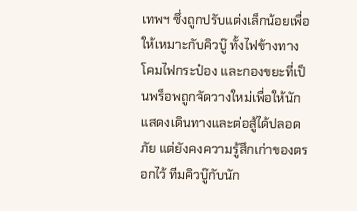เทพฯ ซึ่งถูกปรับแต่งเล็กน้อยเพื่อให้เหมาะกับคิวบู๊ ทั้งไฟข้างทาง โคมไฟกระป๋อง และกองขยะที่เป็นพร็อพถูกจัดวางใหม่เพื่อให้นักแสดงเดินทางและต่อสู้ได้ปลอดภัย แต่ยังคงความรู้สึกเก่าของตรอกไว้ ทีมคิวบู๊กับนัก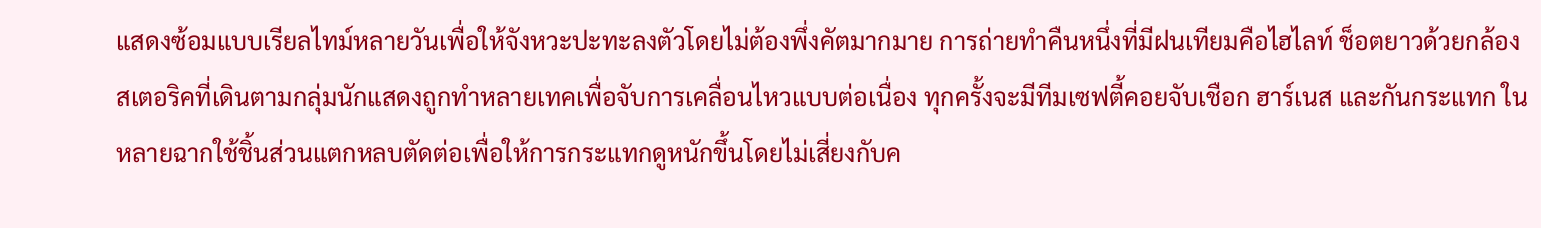แสดงซ้อมแบบเรียลไทม์หลายวันเพื่อให้จังหวะปะทะลงตัวโดยไม่ต้องพึ่งคัตมากมาย การถ่ายทำคืนหนึ่งที่มีฝนเทียมคือไฮไลท์ ช็อตยาวด้วยกล้องสเตอริคที่เดินตามกลุ่มนักแสดงถูกทำหลายเทคเพื่อจับการเคลื่อนไหวแบบต่อเนื่อง ทุกครั้งจะมีทีมเซฟตี้คอยจับเชือก ฮาร์เนส และกันกระแทก ในหลายฉากใช้ชิ้นส่วนแตกหลบตัดต่อเพื่อให้การกระแทกดูหนักขึ้นโดยไม่เสี่ยงกับค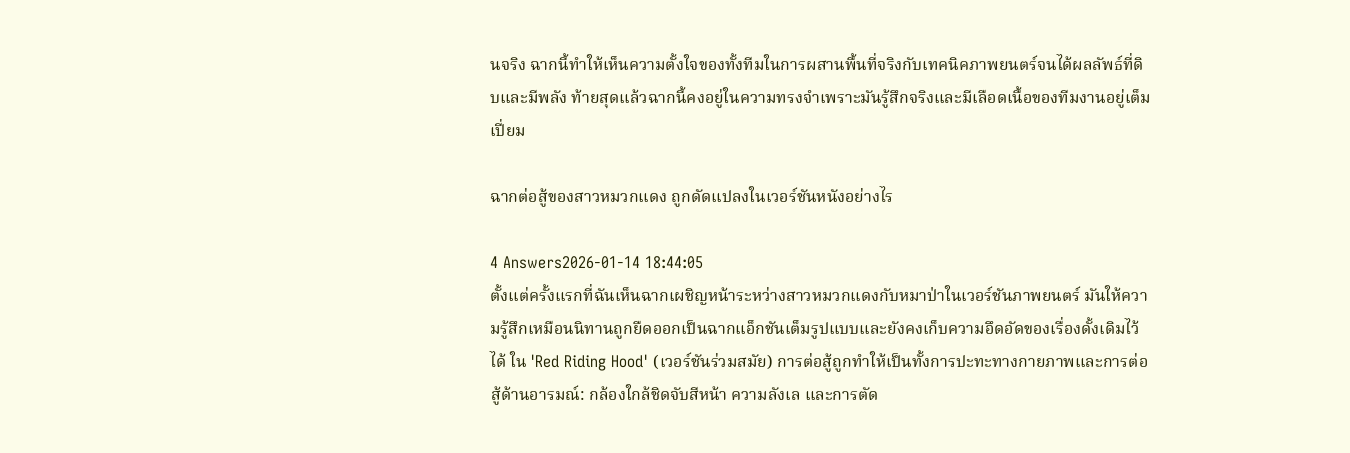นจริง ฉากนี้ทำให้เห็นความตั้งใจของทั้งทีมในการผสานพื้นที่จริงกับเทคนิคภาพยนตร์จนได้ผลลัพธ์ที่ดิบและมีพลัง ท้ายสุดแล้วฉากนี้คงอยู่ในความทรงจำเพราะมันรู้สึกจริงและมีเลือดเนื้อของทีมงานอยู่เต็มเปี่ยม

ฉากต่อสู้ของสาวหมวกแดง ถูกดัดแปลงในเวอร์ชันหนังอย่างไร

4 Answers2026-01-14 18:44:05
ตั้งแต่ครั้งแรกที่ฉันเห็นฉากเผชิญหน้าระหว่างสาวหมวกแดงกับหมาป่าในเวอร์ชันภาพยนตร์ มันให้ความรู้สึกเหมือนนิทานถูกยืดออกเป็นฉากแอ็กชันเต็มรูปแบบและยังคงเก็บความอึดอัดของเรื่องดั้งเดิมไว้ได้ ใน 'Red Riding Hood' (เวอร์ชันร่วมสมัย) การต่อสู้ถูกทำให้เป็นทั้งการปะทะทางกายภาพและการต่อสู้ด้านอารมณ์: กล้องใกล้ชิดจับสีหน้า ความลังเล และการตัด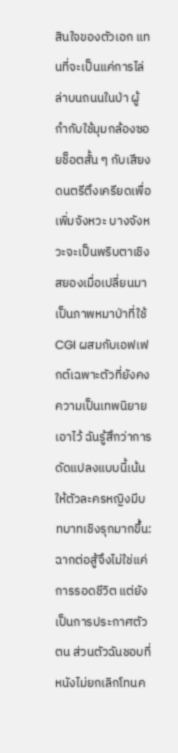สินใจของตัวเอก แทนที่จะเป็นแค่การไล่ล่าบนถนนในป่า ผู้กำกับใช้มุมกล้องซอยช็อตสั้น ๆ กับเสียงดนตรีตึงเครียดเพื่อเพิ่มจังหวะ บางจังหวะจะเป็นพริบตาเชิงสยองเมื่อเปลี่ยนมาเป็นภาพหมาป่าที่ใช้ CGI ผสมกับเอฟเฟกต์เฉพาะตัวที่ยังคงความเป็นเทพนิยายเอาไว้ ฉันรู้สึกว่าการดัดแปลงแบบนี้เน้นให้ตัวละครหญิงมีบทบาทเชิงรุกมากขึ้น: ฉากต่อสู้จึงไม่ใช่แค่การรอดชีวิต แต่ยังเป็นการประกาศตัวตน ส่วนตัวฉันชอบที่หนังไม่ยกเลิกโทนค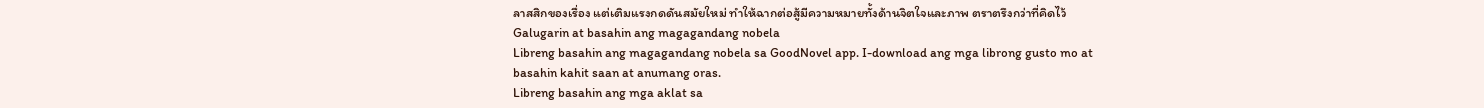ลาสสิกของเรื่อง แต่เติมแรงกดดันสมัยใหม่ ทำให้ฉากต่อสู้มีความหมายทั้งด้านจิตใจและภาพ ตราตรึงกว่าที่คิดไว้
Galugarin at basahin ang magagandang nobela
Libreng basahin ang magagandang nobela sa GoodNovel app. I-download ang mga librong gusto mo at basahin kahit saan at anumang oras.
Libreng basahin ang mga aklat sa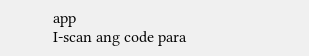app
I-scan ang code para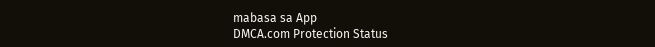mabasa sa App
DMCA.com Protection Status